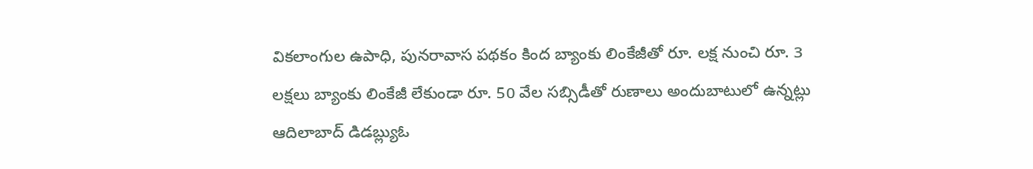వికలాంగుల ఉపాధి, పునరావాస పథకం కింద బ్యాంకు లింకేజీతో రూ. లక్ష నుంచి రూ. 3 లక్షలు బ్యాంకు లింకేజీ లేకుండా రూ. 50 వేల సబ్సిడీతో రుణాలు అందుబాటులో ఉన్నట్లు ఆదిలాబాద్ డిడబ్ల్యుఓ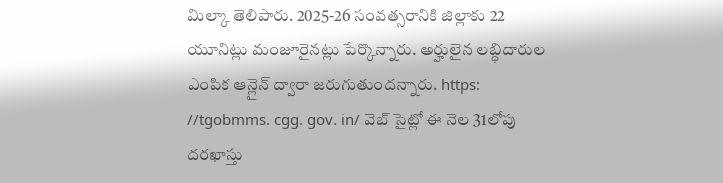మిల్కా తెలిపారు. 2025-26 సంవత్సరానికి జిల్లాకు 22 యూనిట్లు మంజూరైనట్లు పేర్కొన్నారు. అర్హులైన లబ్ధిదారుల ఎంపిక ఆన్లైన్ ద్వారా జరుగుతుందన్నారు. https: //tgobmms. cgg. gov. in/ వెబ్ సైట్లో ఈ నెల 31లోపు దరఖాస్తు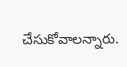చేసుకోవాలన్నారు.